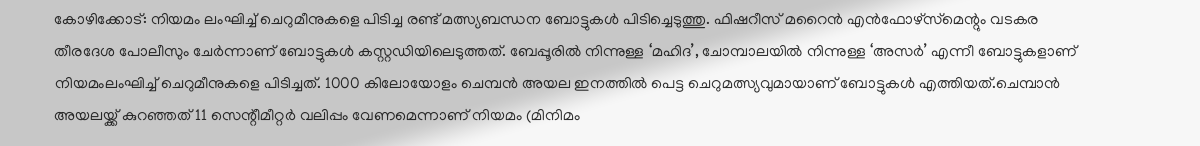കോഴിക്കോട്: നിയമം ലംഘിച്ച് ചെറുമീനുകളെ പിടിച്ച രണ്ട് മത്സ്യബന്ധന ബോട്ടുകൾ പിടിച്ചെടുത്തു. ഫിഷറീസ് മറൈൻ എൻഫോഴ്‌സ്‌മെന്റും വടകര തീരദേശ പോലീസും ചേർന്നാണ് ബോട്ടുകൾ കസ്റ്റഡിയിലെടുത്തത്. ബേപ്പൂരിൽ നിന്നുള്ള ‘മഹിദ’, ചോമ്പാലയിൽ നിന്നുള്ള ‘അസർ’ എന്നീ ബോട്ടുകളാണ് നിയമംലംഘിച്ച് ചെറുമീനുകളെ പിടിച്ചത്. 1000 കിലോയോളം ചെമ്പൻ അയല ഇനത്തിൽ പെട്ട ചെറുമത്സ്യവുമായാണ് ബോട്ടുകൾ എത്തിയത്.ചെമ്പാൻ അയലയ്ക്ക് കുറഞ്ഞത് 11 സെന്റീമീറ്റർ വലിപ്പം വേണമെന്നാണ് നിയമം (മിനിമം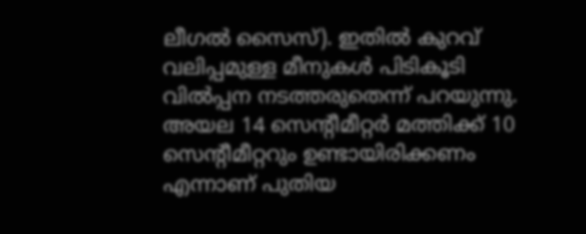ലീഗൽ സൈസ്). ഇതിൽ കുറവ് വലിപ്പമുള്ള മീനുകൾ പിടികൂടി വിൽപ്പന നടത്തരുതെന്ന് പറയുന്നു. അയല 14 സെന്റീമീറ്റർ മത്തിക്ക് 10 സെന്റീമീറ്ററും ഉണ്ടായിരിക്കണം എന്നാണ് പുതിയ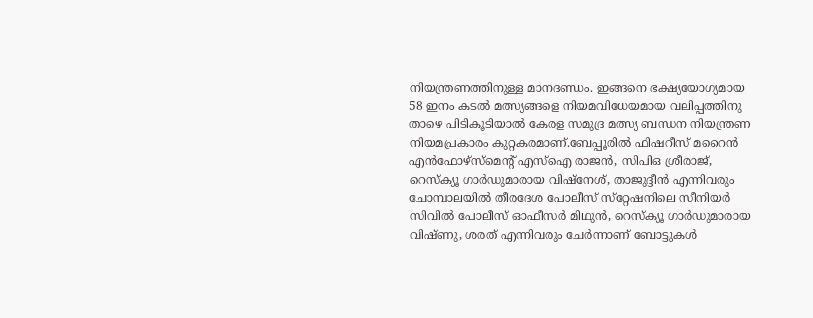നിയന്ത്രണത്തിനുള്ള മാനദണ്ഡം. ഇങ്ങനെ ഭക്ഷ്യയോഗ്യമായ 58 ഇനം കടൽ മത്സ്യങ്ങളെ നിയമവിധേയമായ വലിപ്പത്തിനു താഴെ പിടികൂടിയാൽ കേരള സമുദ്ര മത്സ്യ ബന്ധന നിയന്ത്രണ നിയമപ്രകാരം കുറ്റകരമാണ്.ബേപ്പൂരിൽ ഫിഷറീസ് മറൈൻ എൻഫോഴ്‌സ്‌മെന്റ് എസ്‌ഐ രാജൻ, സിപിഒ ശ്രീരാജ്, റെസ്‌ക്യൂ ഗാർഡുമാരായ വിഷ്‌നേശ്, താജുദ്ദീൻ എന്നിവരും ചോമ്പാലയിൽ തീരദേശ പോലീസ് സ്‌റ്റേഷനിലെ സീനിയർ സിവിൽ പോലീസ് ഓഫീസർ മിഥുൻ, റെസ്‌ക്യൂ ഗാർഡുമാരായ വിഷ്ണു, ശരത് എന്നിവരും ചേർന്നാണ് ബോട്ടുകൾ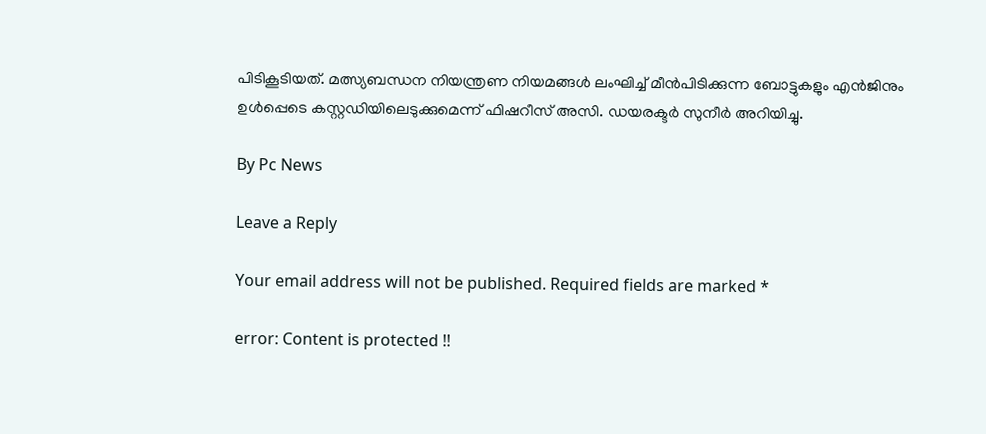പിടികൂടിയത്. മത്സ്യബന്ധന നിയന്ത്രണ നിയമങ്ങൾ ലംഘിച്ച് മീൻപിടിക്കുന്ന ബോട്ടുകളും എൻജിനും ഉൾപ്പെടെ കസ്റ്റഡിയിലെടുക്കുമെന്ന് ഫിഷറീസ് അസി. ഡയരക്ടർ സുനീർ അറിയിച്ചു.

By Pc News

Leave a Reply

Your email address will not be published. Required fields are marked *

error: Content is protected !!